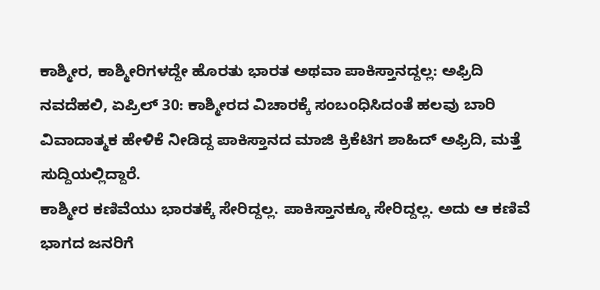ಕಾಶ್ಮೀರ, ಕಾಶ್ಮೀರಿಗಳದ್ದೇ ಹೊರತು ಭಾರತ ಅಥವಾ ಪಾಕಿಸ್ತಾನದ್ದಲ್ಲ: ಅಫ್ರಿದಿ
ನವದೆಹಲಿ, ಏಪ್ರಿಲ್ 30: ಕಾಶ್ಮೀರದ ವಿಚಾರಕ್ಕೆ ಸಂಬಂಧಿಸಿದಂತೆ ಹಲವು ಬಾರಿ ವಿವಾದಾತ್ಮಕ ಹೇಳಿಕೆ ನೀಡಿದ್ದ ಪಾಕಿಸ್ತಾನದ ಮಾಜಿ ಕ್ರಿಕೆಟಿಗ ಶಾಹಿದ್ ಅಫ್ರಿದಿ, ಮತ್ತೆ ಸುದ್ದಿಯಲ್ಲಿದ್ದಾರೆ.
ಕಾಶ್ಮೀರ ಕಣಿವೆಯು ಭಾರತಕ್ಕೆ ಸೇರಿದ್ದಲ್ಲ. ಪಾಕಿಸ್ತಾನಕ್ಕೂ ಸೇರಿದ್ದಲ್ಲ. ಅದು ಆ ಕಣಿವೆ ಭಾಗದ ಜನರಿಗೆ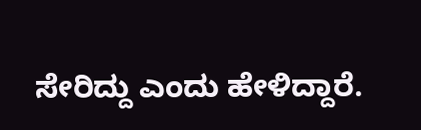ಸೇರಿದ್ದು ಎಂದು ಹೇಳಿದ್ದಾರೆ.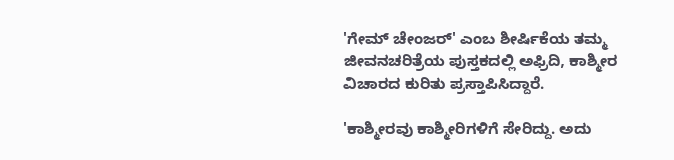'ಗೇಮ್ ಚೇಂಜರ್' ಎಂಬ ಶೀರ್ಷಿಕೆಯ ತಮ್ಮ ಜೀವನಚರಿತ್ರೆಯ ಪುಸ್ತಕದಲ್ಲಿ ಅಫ್ರಿದಿ, ಕಾಶ್ಮೀರ ವಿಚಾರದ ಕುರಿತು ಪ್ರಸ್ತಾಪಿಸಿದ್ದಾರೆ.

'ಕಾಶ್ಮೀರವು ಕಾಶ್ಮೀರಿಗಳಿಗೆ ಸೇರಿದ್ದು. ಅದು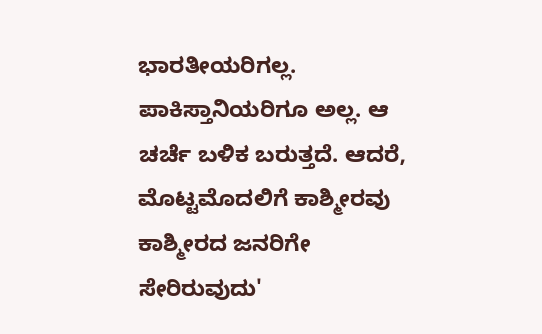ಭಾರತೀಯರಿಗಲ್ಲ. ಪಾಕಿಸ್ತಾನಿಯರಿಗೂ ಅಲ್ಲ. ಆ ಚರ್ಚೆ ಬಳಿಕ ಬರುತ್ತದೆ. ಆದರೆ, ಮೊಟ್ಟಮೊದಲಿಗೆ ಕಾಶ್ಮೀರವು ಕಾಶ್ಮೀರದ ಜನರಿಗೇ ಸೇರಿರುವುದು'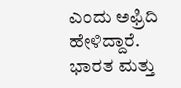ಎಂದು ಅಫ್ರಿದಿ ಹೇಳಿದ್ದಾರೆ.
ಭಾರತ ಮತ್ತು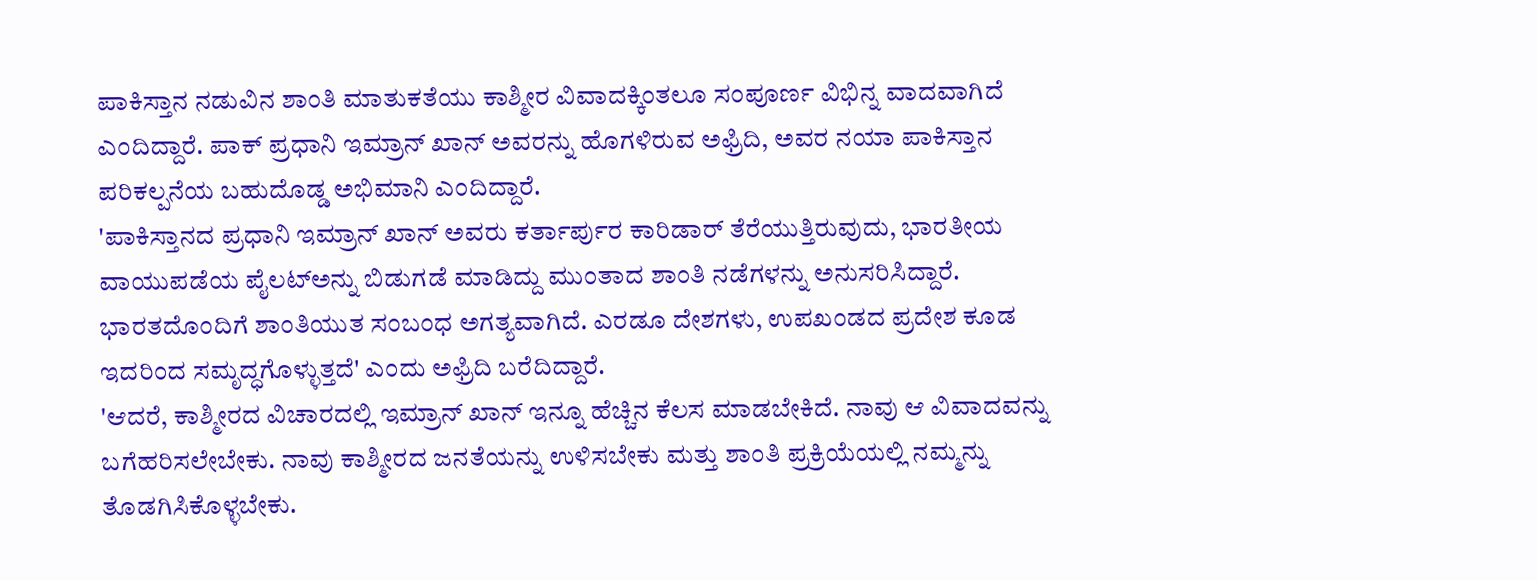ಪಾಕಿಸ್ತಾನ ನಡುವಿನ ಶಾಂತಿ ಮಾತುಕತೆಯು ಕಾಶ್ಮೀರ ವಿವಾದಕ್ಕಿಂತಲೂ ಸಂಪೂರ್ಣ ವಿಭಿನ್ನ ವಾದವಾಗಿದೆ ಎಂದಿದ್ದಾರೆ. ಪಾಕ್ ಪ್ರಧಾನಿ ಇಮ್ರಾನ್ ಖಾನ್ ಅವರನ್ನು ಹೊಗಳಿರುವ ಅಫ್ರಿದಿ, ಅವರ ನಯಾ ಪಾಕಿಸ್ತಾನ ಪರಿಕಲ್ಪನೆಯ ಬಹುದೊಡ್ಡ ಅಭಿಮಾನಿ ಎಂದಿದ್ದಾರೆ.
'ಪಾಕಿಸ್ತಾನದ ಪ್ರಧಾನಿ ಇಮ್ರಾನ್ ಖಾನ್ ಅವರು ಕರ್ತಾರ್ಪುರ ಕಾರಿಡಾರ್ ತೆರೆಯುತ್ತಿರುವುದು, ಭಾರತೀಯ ವಾಯುಪಡೆಯ ಪೈಲಟ್ಅನ್ನು ಬಿಡುಗಡೆ ಮಾಡಿದ್ದು ಮುಂತಾದ ಶಾಂತಿ ನಡೆಗಳನ್ನು ಅನುಸರಿಸಿದ್ದಾರೆ. ಭಾರತದೊಂದಿಗೆ ಶಾಂತಿಯುತ ಸಂಬಂಧ ಅಗತ್ಯವಾಗಿದೆ. ಎರಡೂ ದೇಶಗಳು, ಉಪಖಂಡದ ಪ್ರದೇಶ ಕೂಡ ಇದರಿಂದ ಸಮೃದ್ಧಗೊಳ್ಳುತ್ತದೆ' ಎಂದು ಅಫ್ರಿದಿ ಬರೆದಿದ್ದಾರೆ.
'ಆದರೆ, ಕಾಶ್ಮೀರದ ವಿಚಾರದಲ್ಲಿ ಇಮ್ರಾನ್ ಖಾನ್ ಇನ್ನೂ ಹೆಚ್ಚಿನ ಕೆಲಸ ಮಾಡಬೇಕಿದೆ. ನಾವು ಆ ವಿವಾದವನ್ನು ಬಗೆಹರಿಸಲೇಬೇಕು. ನಾವು ಕಾಶ್ಮೀರದ ಜನತೆಯನ್ನು ಉಳಿಸಬೇಕು ಮತ್ತು ಶಾಂತಿ ಪ್ರಕ್ರಿಯೆಯಲ್ಲಿ ನಮ್ಮನ್ನು ತೊಡಗಿಸಿಕೊಳ್ಳಬೇಕು.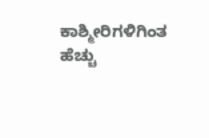ಕಾಶ್ಮೀರಿಗಳಿಗಿಂತ ಹೆಚ್ಚು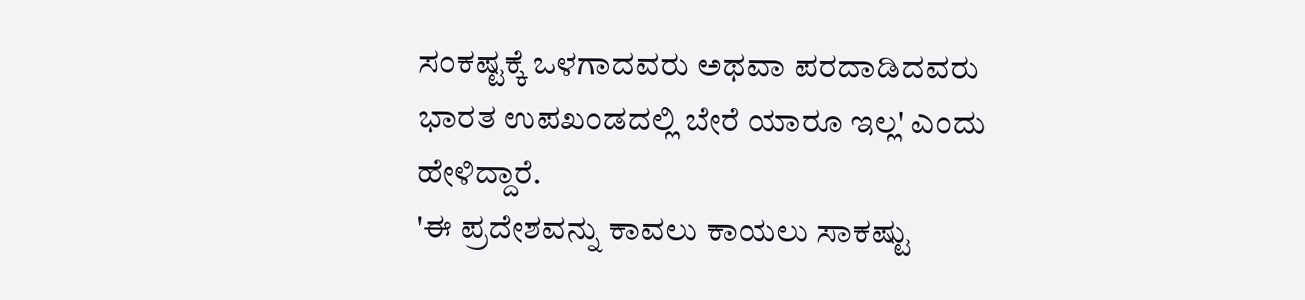ಸಂಕಷ್ಟಕ್ಕೆ ಒಳಗಾದವರು ಅಥವಾ ಪರದಾಡಿದವರು ಭಾರತ ಉಪಖಂಡದಲ್ಲಿ ಬೇರೆ ಯಾರೂ ಇಲ್ಲ' ಎಂದು ಹೇಳಿದ್ದಾರೆ.
'ಈ ಪ್ರದೇಶವನ್ನು ಕಾವಲು ಕಾಯಲು ಸಾಕಷ್ಟು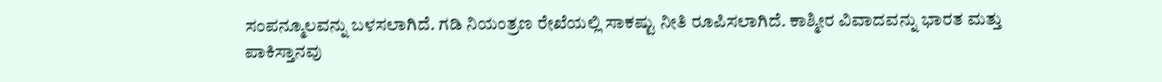ಸಂಪನ್ಮೂಲವನ್ನು ಬಳಸಲಾಗಿದೆ. ಗಡಿ ನಿಯಂತ್ರಣ ರೇಖೆಯಲ್ಲಿ ಸಾಕಷ್ಟು ನೀತಿ ರೂಪಿಸಲಾಗಿದೆ. ಕಾಶ್ಮೀರ ವಿವಾದವನ್ನು ಭಾರತ ಮತ್ತು ಪಾಕಿಸ್ತಾನವು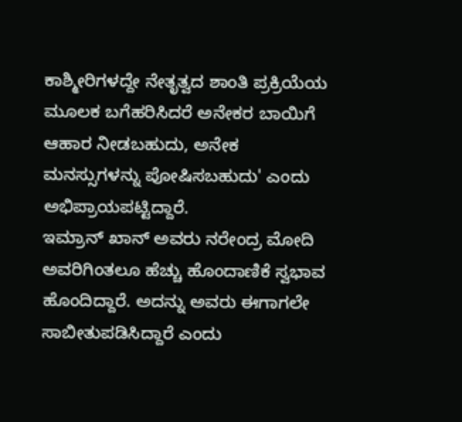ಕಾಶ್ಮೀರಿಗಳದ್ದೇ ನೇತೃತ್ವದ ಶಾಂತಿ ಪ್ರಕ್ರಿಯೆಯ ಮೂಲಕ ಬಗೆಹರಿಸಿದರೆ ಅನೇಕರ ಬಾಯಿಗೆ ಆಹಾರ ನೀಡಬಹುದು, ಅನೇಕ ಮನಸ್ಸುಗಳನ್ನು ಪೋಷಿಸಬಹುದು' ಎಂದು ಅಭಿಪ್ರಾಯಪಟ್ಟಿದ್ದಾರೆ.
ಇಮ್ರಾನ್ ಖಾನ್ ಅವರು ನರೇಂದ್ರ ಮೋದಿ ಅವರಿಗಿಂತಲೂ ಹೆಚ್ಚು ಹೊಂದಾಣಿಕೆ ಸ್ವಭಾವ ಹೊಂದಿದ್ದಾರೆ. ಅದನ್ನು ಅವರು ಈಗಾಗಲೇ ಸಾಬೀತುಪಡಿಸಿದ್ದಾರೆ ಎಂದು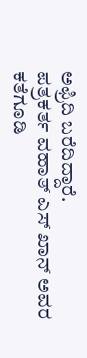ಅಫ್ರಿದಿ ಬರೆದಿದ್ದಾರೆ.
ಪತ್ರಕರ್ತ ವಹಾತ್ ಎಸ್ ಖಾನ್ ಅವರ ಕತೆಗೂಡಿ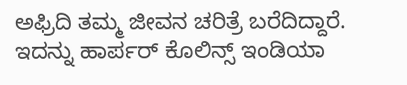ಅಫ್ರಿದಿ ತಮ್ಮ ಜೀವನ ಚರಿತ್ರೆ ಬರೆದಿದ್ದಾರೆ. ಇದನ್ನು ಹಾರ್ಪರ್ ಕೊಲಿನ್ಸ್ ಇಂಡಿಯಾ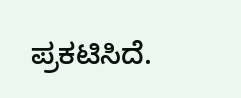ಪ್ರಕಟಿಸಿದೆ.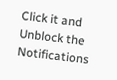Click it and Unblock the Notifications